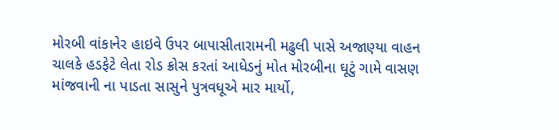મોરબી વાંકાનેર હાઇવે ઉપર બાપાસીતારામની મઢુલી પાસે અજાણ્યા વાહન ચાલકે હડફેટે લેતા રોડ ક્રોસ કરતાં આધેડનું મોત મોરબીના ઘૂટું ગામે વાસણ માંજવાની ના પાડતા સાસુને પુત્રવધૂએ માર માર્યો,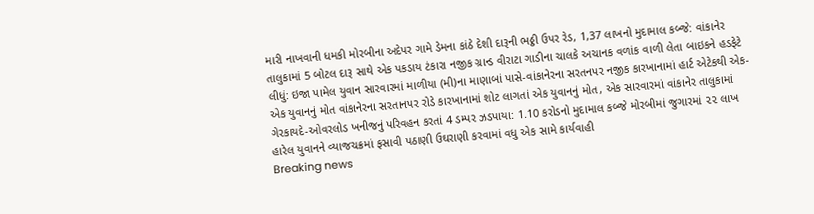મારી નાખવાની ધમકી મોરબીના અદેપર ગામે ડેમના કાંઠે દેશી દારૂની ભઠ્ઠી ઉપર રેડ, 1,37 લાખનો મુદામાલ કબ્જે: વાંકાનેર તાલુકામાં 5 બોટલ દારૂ સાથે એક પકડાય ટંકારા નજીક ગ્રાન્ડ વીરાટા ગાડીના ચાલકે અચાનક વળાંક વાળી લેતા બાઇકને હડફેટે લીધું: ઇજા પામેલ યુવાન સારવારમાં માળીયા (મી)ના માણાબાં પાસે-વાંકાનેરના સરતનપર નજીક કારખાનામાં હાર્ટ એટેકથી એક-એક યુવાનનું મોત વાંકાનેરના સરતાનપર રોડે કારખાનામાં શોટ લાગતાં એક યુવાનનું મોત, એક સારવારમાં વાંકાનેર તાલુકામાં ગેરકાયદે-ઓવરલોડ ખનીજનું પરિવહન કરતાં 4 ડમ્પર ઝડપાયા: 1.10 કરોડનો મુદામાલ કબ્જે મોરબીમાં જુગારમાં ૨૨ લાખ હારેલ યુવાનને વ્યાજચક્રમાં ફસાવી પઠાણી ઉઘરાણી કરવામાં વધુ એક સામે કાર્યવાહી
Breaking news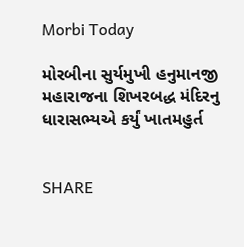Morbi Today

મોરબીના સુર્યમુખી હનુમાનજી મહારાજના શિખરબદ્ધ મંદિરનુ ધારાસભ્યએ કર્યું ખાતમહુર્ત


SHARE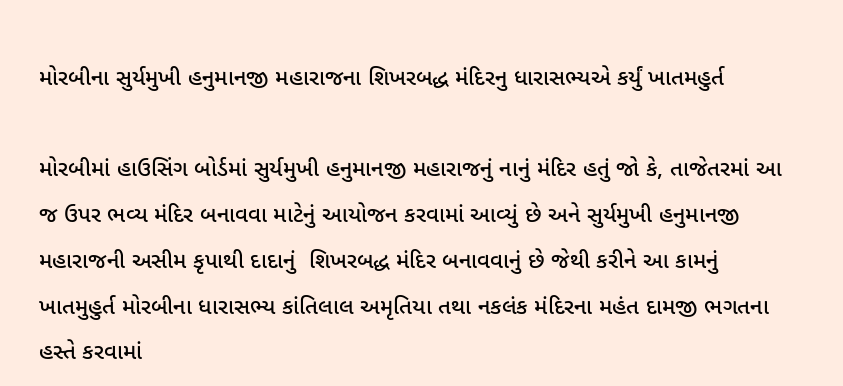મોરબીના સુર્યમુખી હનુમાનજી મહારાજના શિખરબદ્ધ મંદિરનુ ધારાસભ્યએ કર્યું ખાતમહુર્ત

મોરબીમાં હાઉસિંગ બોર્ડમાં સુર્યમુખી હનુમાનજી મહારાજનું નાનું મંદિર હતું જો કે, તાજેતરમાં આ જ ઉપર ભવ્ય મંદિર બનાવવા માટેનું આયોજન કરવામાં આવ્યું છે અને સુર્યમુખી હનુમાનજી મહારાજની અસીમ કૃપાથી દાદાનું  શિખરબદ્ધ મંદિર બનાવવાનું છે જેથી કરીને આ કામનું ખાતમુહુર્ત મોરબીના ધારાસભ્ય કાંતિલાલ અમૃતિયા તથા નકલંક મંદિરના મહંત દામજી ભગતના હસ્તે કરવામાં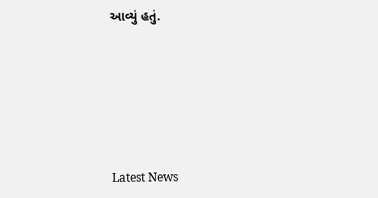આવ્યું હતું.






Latest News